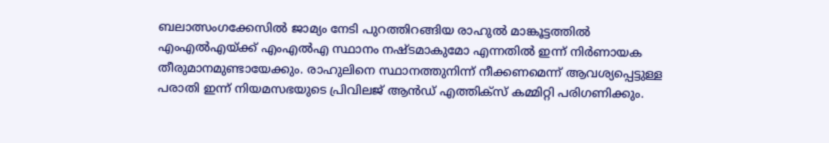ബലാത്സംഗക്കേസില്‍ ജാമ്യം നേടി പുറത്തിറങ്ങിയ രാഹുല്‍ മാങ്കൂട്ടത്തില്‍ എംഎല്‍എയ്ക്ക് എംഎല്‍എ സ്ഥാനം നഷ്ടമാകുമോ എന്നതില്‍ ഇന്ന് നിര്‍ണായക തീരുമാനമുണ്ടായേക്കും. രാഹുലിനെ സ്ഥാനത്തുനിന്ന് നീക്കണമെന്ന് ആവശ്യപ്പെട്ടുള്ള പരാതി ഇന്ന് നിയമസഭയുടെ പ്രിവിലജ് ആന്‍ഡ് എത്തിക്‌സ് കമ്മിറ്റി പരിഗണിക്കും.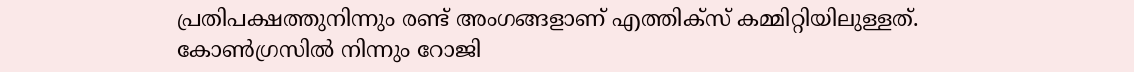പ്രതിപക്ഷത്തുനിന്നും രണ്ട് അംഗങ്ങളാണ് എത്തിക്‌സ് കമ്മിറ്റിയിലുള്ളത്. കോണ്‍ഗ്രസില്‍ നിന്നും റോജി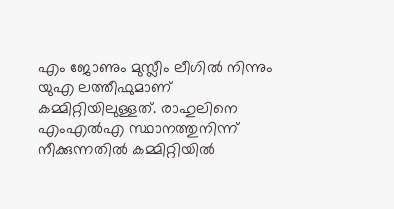എം ജോണും മുസ്ലീം ലീഗില്‍ നിന്നും യുഎ ലത്തീഫുമാണ് കമ്മിറ്റിയിലുള്ളത്. രാഹുലിനെ എംഎല്‍എ സ്ഥാനത്തുനിന്ന് നീക്കുന്നതില്‍ കമ്മിറ്റിയില്‍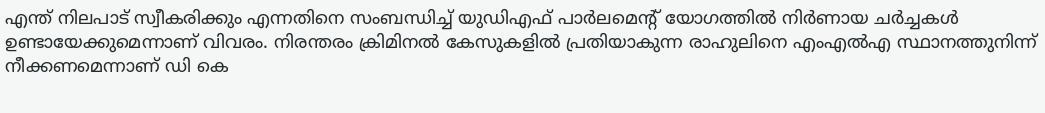എന്ത് നിലപാട് സ്വീകരിക്കും എന്നതിനെ സംബന്ധിച്ച് യുഡിഎഫ് പാര്‍ലമെന്റ് യോഗത്തില്‍ നിര്‍ണായ ചര്‍ച്ചകള്‍ ഉണ്ടായേക്കുമെന്നാണ് വിവരം. നിരന്തരം ക്രിമിനല്‍ കേസുകളില്‍ പ്രതിയാകുന്ന രാഹുലിനെ എംഎല്‍എ സ്ഥാനത്തുനിന്ന് നീക്കണമെന്നാണ് ഡി കെ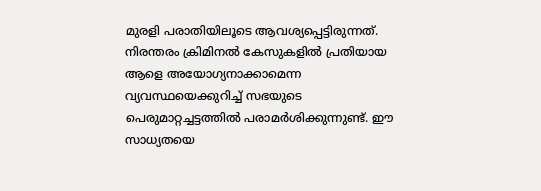മുരളി പരാതിയിലൂടെ ആവശ്യപ്പെട്ടിരുന്നത്. നിരന്തരം ക്രിമിനല്‍ കേസുകളില്‍ പ്രതിയായ ആളെ അയോഗ്യനാക്കാമെന്ന വ്യവസ്ഥയെക്കുറിച്ച് സഭയുടെ പെരുമാറ്റച്ചട്ടത്തില്‍ പരാമര്‍ശിക്കുന്നുണ്ട്. ഈ സാധ്യതയെ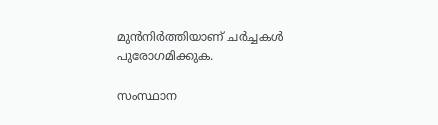മുന്‍നിര്‍ത്തിയാണ് ചര്‍ച്ചകള്‍ പുരോഗമിക്കുക.

സംസ്ഥാന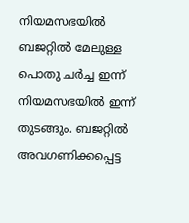നിയമസഭയില്‍ ബജറ്റില്‍ മേലുള്ള പൊതു ചര്‍ച്ച ഇന്ന് നിയമസഭയില്‍ ഇന്ന് തുടങ്ങും. ബജറ്റില്‍ അവഗണിക്കപ്പെട്ട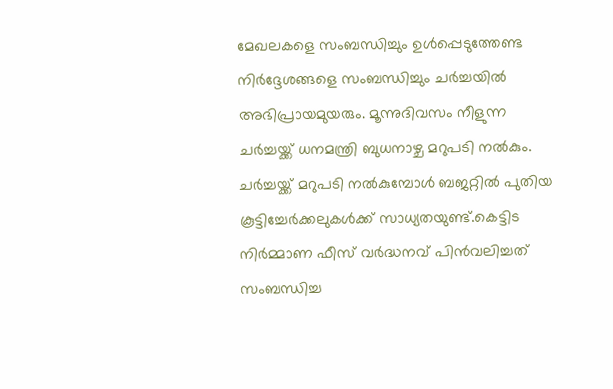മേഖലകളെ സംബന്ധിച്ചും ഉള്‍പ്പെടുത്തേണ്ട നിര്‍ദ്ദേശങ്ങളെ സംബന്ധിച്ചും ചര്‍ച്ചയില്‍ അഭിപ്രായമുയരും. മൂന്നുദിവസം നീളുന്ന ചര്‍ച്ചയ്ക്ക് ധനമന്ത്രി ബുധനാഴ്ച മറുപടി നല്‍കും. ചര്‍ച്ചയ്ക്ക് മറുപടി നല്‍കുമ്പോള്‍ ബജറ്റില്‍ പുതിയ കൂട്ടിച്ചേര്‍ക്കലുകള്‍ക്ക് സാധ്യതയുണ്ട്.കെട്ടിട നിര്‍മ്മാണ ഫീസ് വര്‍ദ്ധനവ് പിന്‍വലിച്ചത് സംബന്ധിച്ച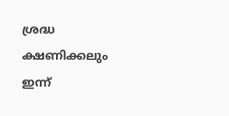ശ്രദ്ധ ക്ഷണിക്കലും ഇന്ന്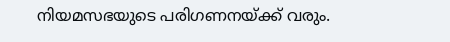നിയമസഭയുടെ പരിഗണനയ്ക്ക് വരും.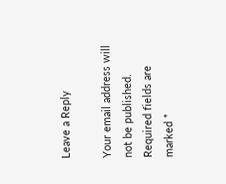Leave a Reply

Your email address will not be published. Required fields are marked *